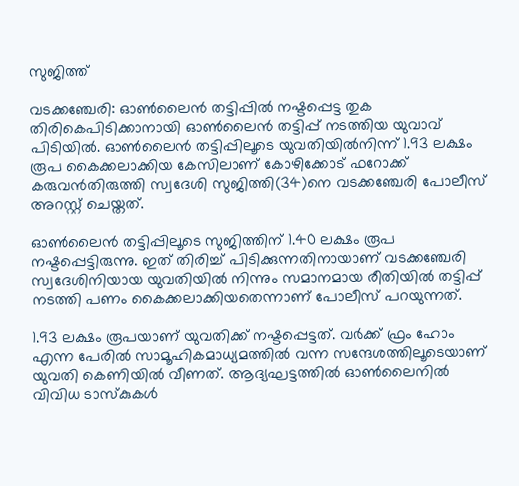സുജിത്ത്

വടക്കഞ്ചേരി: ഓണ്‍ലൈന്‍ തട്ടിപ്പില്‍ നഷ്ടപ്പെട്ട തുക തിരികെപിടിക്കാനായി ഓണ്‍ലൈന്‍ തട്ടിപ്പ് നടത്തിയ യുവാവ് പിടിയില്‍. ഓണ്‍ലൈന്‍ തട്ടിപ്പിലൂടെ യുവതിയില്‍നിന്ന് 1.93 ലക്ഷം രൂപ കൈക്കലാക്കിയ കേസിലാണ് കോഴിക്കോട് ഫറോക്ക് കരുവന്‍തിരുത്തി സ്വദേശി സുജിത്തി(34)നെ വടക്കഞ്ചേരി പോലീസ് അറസ്റ്റ് ചെയ്തത്.

ഓണ്‍ലൈന്‍ തട്ടിപ്പിലൂടെ സുജിത്തിന് 1.40 ലക്ഷം രൂപ നഷ്ടപ്പെട്ടിരുന്നു. ഇത് തിരിച്ച് പിടിക്കുന്നതിനായാണ് വടക്കഞ്ചേരി സ്വദേശിനിയായ യുവതിയില്‍ നിന്നും സമാനമായ രീതിയില്‍ തട്ടിപ്പ് നടത്തി പണം കൈക്കലാക്കിയതെന്നാണ് പോലീസ് പറയുന്നത്.

1.93 ലക്ഷം രൂപയാണ് യുവതിക്ക് നഷ്ടപ്പെട്ടത്. വര്‍ക്ക് ഫ്രം ഹോം എന്ന പേരില്‍ സാമൂഹികമാധ്യമത്തില്‍ വന്ന സന്ദേശത്തിലൂടെയാണ് യുവതി കെണിയില്‍ വീണത്. ആദ്യഘട്ടത്തില്‍ ഓണ്‍ലൈനില്‍ വിവിധ ടാസ്‌കുകള്‍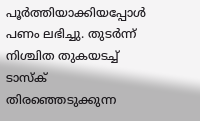പൂര്‍ത്തിയാക്കിയപ്പോള്‍ പണം ലഭിച്ചു. തുടര്‍ന്ന് നിശ്ചിത തുകയടച്ച് ടാസ്‌ക് തിരഞ്ഞെടുക്കുന്ന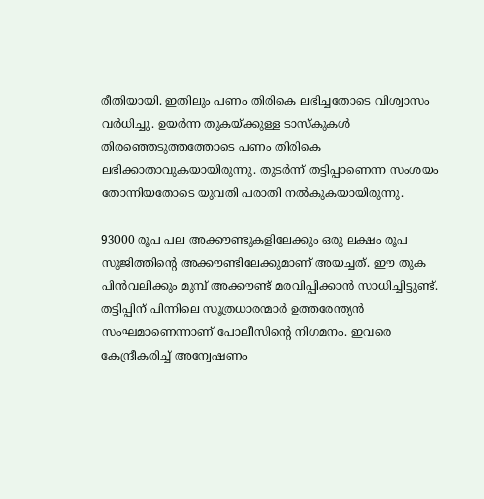രീതിയായി. ഇതിലും പണം തിരികെ ലഭിച്ചതോടെ വിശ്വാസം വര്‍ധിച്ചു. ഉയര്‍ന്ന തുകയ്ക്കുള്ള ടാസ്‌കുകള്‍ തിരഞ്ഞെടുത്തത്തോടെ പണം തിരികെ ലഭിക്കാതാവുകയായിരുന്നു. തുടര്‍ന്ന് തട്ടിപ്പാണെന്ന സംശയം തോന്നിയതോടെ യുവതി പരാതി നല്‍കുകയായിരുന്നു.

93000 രൂപ പല അക്കൗണ്ടുകളിലേക്കും ഒരു ലക്ഷം രൂപ സുജിത്തിന്റെ അക്കൗണ്ടിലേക്കുമാണ് അയച്ചത്. ഈ തുക പിന്‍വലിക്കും മുമ്പ് അക്കൗണ്ട് മരവിപ്പിക്കാന്‍ സാധിച്ചിട്ടുണ്ട്. തട്ടിപ്പിന് പിന്നിലെ സൂത്രധാരന്മാര്‍ ഉത്തരേന്ത്യന്‍ സംഘമാണെന്നാണ് പോലീസിന്റെ നിഗമനം. ഇവരെ കേന്ദ്രീകരിച്ച് അന്വേഷണം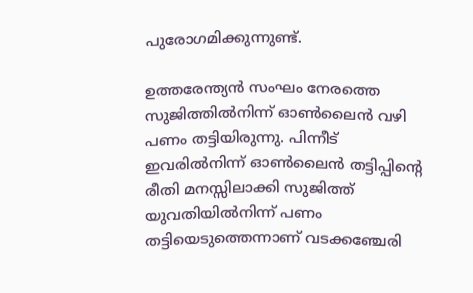പുരോഗമിക്കുന്നുണ്ട്.

ഉത്തരേന്ത്യന്‍ സംഘം നേരത്തെ സുജിത്തില്‍നിന്ന് ഓണ്‍ലൈന്‍ വഴി പണം തട്ടിയിരുന്നു. പിന്നീട് ഇവരില്‍നിന്ന് ഓണ്‍ലൈന്‍ തട്ടിപ്പിന്റെ രീതി മനസ്സിലാക്കി സുജിത്ത് യുവതിയില്‍നിന്ന് പണം തട്ടിയെടുത്തെന്നാണ് വടക്കഞ്ചേരി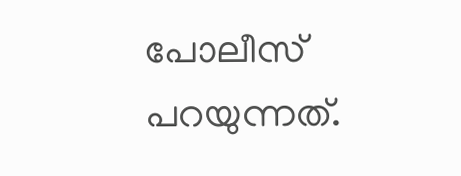പോലീസ് പറയുന്നത്.